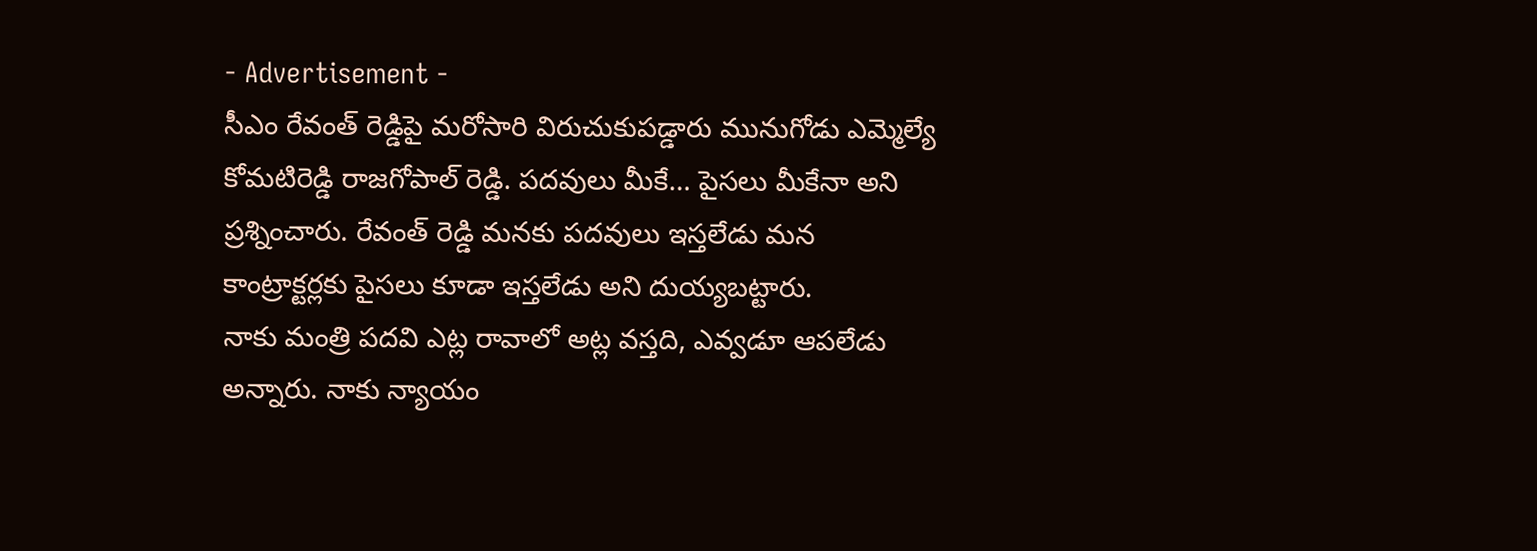- Advertisement -
సీఎం రేవంత్ రెడ్డిపై మరోసారి విరుచుకుపడ్డారు మునుగోడు ఎమ్మెల్యే కోమటిరెడ్డి రాజగోపాల్ రెడ్డి. పదవులు మీకే… పైసలు మీకేనా అని ప్రశ్నించారు. రేవంత్ రెడ్డి మనకు పదవులు ఇస్తలేడు మన కాంట్రాక్టర్లకు పైసలు కూడా ఇస్తలేడు అని దుయ్యబట్టారు.
నాకు మంత్రి పదవి ఎట్ల రావాలో అట్ల వస్తది, ఎవ్వడూ ఆపలేడు అన్నారు. నాకు న్యాయం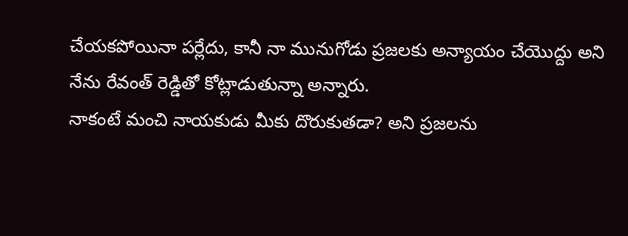చేయకపోయినా పర్లేదు, కానీ నా మునుగోడు ప్రజలకు అన్యాయం చేయొద్దు అని నేను రేవంత్ రెడ్డితో కోట్లాడుతున్నా అన్నారు.
నాకంటే మంచి నాయకుడు మీకు దొరుకుతడా? అని ప్రజలను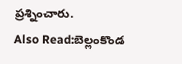ప్రశ్నించారు.
Also Read:బెల్లంకొండ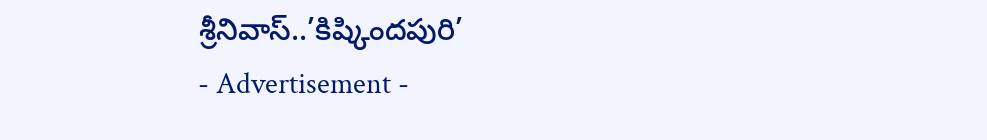శ్రీనివాస్..’కిష్కిందపురి’
- Advertisement -